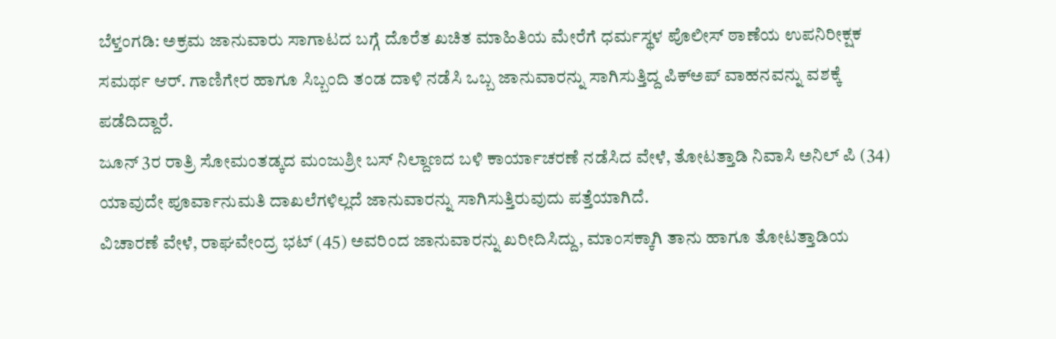ಬೆಳ್ತಂಗಡಿ: ಅಕ್ರಮ ಜಾನುವಾರು ಸಾಗಾಟದ ಬಗ್ಗೆ ದೊರೆತ ಖಚಿತ ಮಾಹಿತಿಯ ಮೇರೆಗೆ ಧರ್ಮಸ್ಥಳ ಪೊಲೀಸ್ ಠಾಣೆಯ ಉಪನಿರೀಕ್ಷಕ ಸಮರ್ಥ ಆರ್. ಗಾಣಿಗೇರ ಹಾಗೂ ಸಿಬ್ಬಂದಿ ತಂಡ ದಾಳಿ ನಡೆಸಿ ಒಬ್ಬ ಜಾನುವಾರನ್ನು ಸಾಗಿಸುತ್ತಿದ್ದ ಪಿಕ್ಅಪ್ ವಾಹನವನ್ನು ವಶಕ್ಕೆ ಪಡೆದಿದ್ದಾರೆ.
ಜೂನ್ 3ರ ರಾತ್ರಿ ಸೋಮಂತಡ್ಕದ ಮಂಜುಶ್ರೀ ಬಸ್ ನಿಲ್ದಾಣದ ಬಳಿ ಕಾರ್ಯಾಚರಣೆ ನಡೆಸಿದ ವೇಳೆ, ತೋಟತ್ತಾಡಿ ನಿವಾಸಿ ಅನಿಲ್ ಪಿ (34) ಯಾವುದೇ ಪೂರ್ವಾನುಮತಿ ದಾಖಲೆಗಳಿಲ್ಲದೆ ಜಾನುವಾರನ್ನು ಸಾಗಿಸುತ್ತಿರುವುದು ಪತ್ತೆಯಾಗಿದೆ.
ವಿಚಾರಣೆ ವೇಳೆ, ರಾಘವೇಂದ್ರ ಭಟ್ (45) ಅವರಿಂದ ಜಾನುವಾರನ್ನು ಖರೀದಿಸಿದ್ದು, ಮಾಂಸಕ್ಕಾಗಿ ತಾನು ಹಾಗೂ ತೋಟತ್ತಾಡಿಯ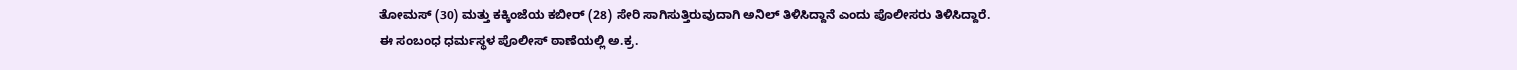ತೋಮಸ್ (30) ಮತ್ತು ಕಕ್ಕಿಂಜೆಯ ಕಬೀರ್ (28) ಸೇರಿ ಸಾಗಿಸುತ್ತಿರುವುದಾಗಿ ಅನಿಲ್ ತಿಳಿಸಿದ್ದಾನೆ ಎಂದು ಪೊಲೀಸರು ತಿಳಿಸಿದ್ದಾರೆ.
ಈ ಸಂಬಂಧ ಧರ್ಮಸ್ಥಳ ಪೊಲೀಸ್ ಠಾಣೆಯಲ್ಲಿ ಅ.ಕ್ರ.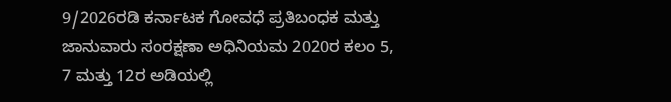9/2026ರಡಿ ಕರ್ನಾಟಕ ಗೋವಧೆ ಪ್ರತಿಬಂಧಕ ಮತ್ತು ಜಾನುವಾರು ಸಂರಕ್ಷಣಾ ಅಧಿನಿಯಮ 2020ರ ಕಲಂ 5, 7 ಮತ್ತು 12ರ ಅಡಿಯಲ್ಲಿ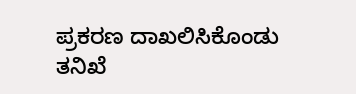ಪ್ರಕರಣ ದಾಖಲಿಸಿಕೊಂಡು ತನಿಖೆ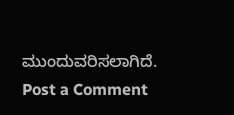ಮುಂದುವರಿಸಲಾಗಿದೆ.
Post a Comment